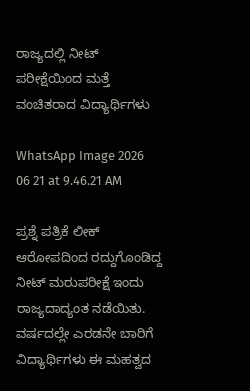ರಾಜ್ಯದಲ್ಲಿ ನೀಟ್ ಪರೀಕ್ಷೆಯಿಂದ ಮತ್ತೆ ವಂಚಿತರಾದ ವಿದ್ಯಾರ್ಥಿಗಳು

WhatsApp Image 2026 06 21 at 9.46.21 AM

ಪ್ರಶ್ನೆ ಪತ್ರಿಕೆ ಲೀಕ್ ಆರೋಪದಿಂದ ರದ್ದುಗೊಂಡಿದ್ದ ನೀಟ್ ಮರುಪರೀಕ್ಷೆ ಇಂದು ರಾಜ್ಯದಾದ್ಯಂತ ನಡೆಯಿತು. ವರ್ಷದಲ್ಲೇ ಎರಡನೇ ಬಾರಿಗೆ ವಿದ್ಯಾರ್ಥಿಗಳು ಈ ಮಹತ್ವದ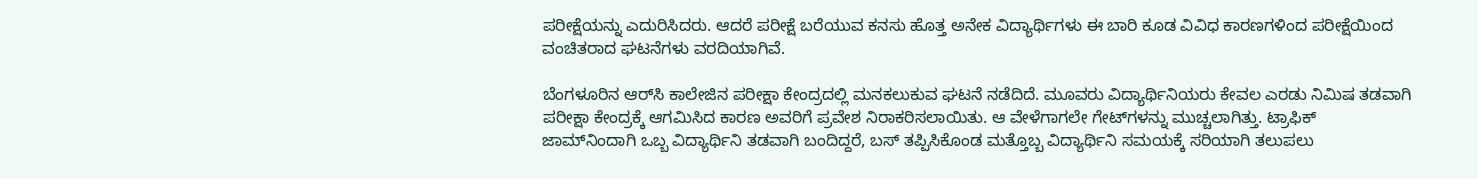ಪರೀಕ್ಷೆಯನ್ನು ಎದುರಿಸಿದರು. ಆದರೆ ಪರೀಕ್ಷೆ ಬರೆಯುವ ಕನಸು ಹೊತ್ತ ಅನೇಕ ವಿದ್ಯಾರ್ಥಿಗಳು ಈ ಬಾರಿ ಕೂಡ ವಿವಿಧ ಕಾರಣಗಳಿಂದ ಪರೀಕ್ಷೆಯಿಂದ ವಂಚಿತರಾದ ಘಟನೆಗಳು ವರದಿಯಾಗಿವೆ.

ಬೆಂಗಳೂರಿನ ಆರ್‌ಸಿ ಕಾಲೇಜಿನ ಪರೀಕ್ಷಾ ಕೇಂದ್ರದಲ್ಲಿ ಮನಕಲುಕುವ ಘಟನೆ ನಡೆದಿದೆ. ಮೂವರು ವಿದ್ಯಾರ್ಥಿನಿಯರು ಕೇವಲ ಎರಡು ನಿಮಿಷ ತಡವಾಗಿ ಪರೀಕ್ಷಾ ಕೇಂದ್ರಕ್ಕೆ ಆಗಮಿಸಿದ ಕಾರಣ ಅವರಿಗೆ ಪ್ರವೇಶ ನಿರಾಕರಿಸಲಾಯಿತು. ಆ ವೇಳೆಗಾಗಲೇ ಗೇಟ್‌ಗಳನ್ನು ಮುಚ್ಚಲಾಗಿತ್ತು. ಟ್ರಾಫಿಕ್ ಜಾಮ್‌ನಿಂದಾಗಿ ಒಬ್ಬ ವಿದ್ಯಾರ್ಥಿನಿ ತಡವಾಗಿ ಬಂದಿದ್ದರೆ, ಬಸ್ ತಪ್ಪಿಸಿಕೊಂಡ ಮತ್ತೊಬ್ಬ ವಿದ್ಯಾರ್ಥಿನಿ ಸಮಯಕ್ಕೆ ಸರಿಯಾಗಿ ತಲುಪಲು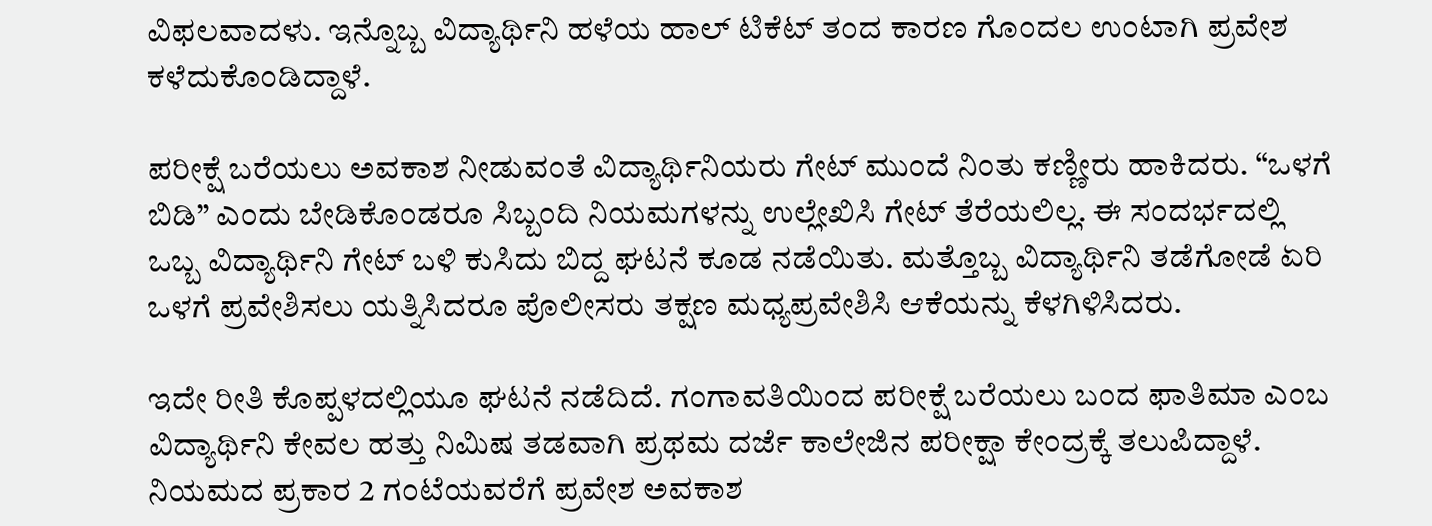ವಿಫಲವಾದಳು. ಇನ್ನೊಬ್ಬ ವಿದ್ಯಾರ್ಥಿನಿ ಹಳೆಯ ಹಾಲ್ ಟಿಕೆಟ್ ತಂದ ಕಾರಣ ಗೊಂದಲ ಉಂಟಾಗಿ ಪ್ರವೇಶ ಕಳೆದುಕೊಂಡಿದ್ದಾಳೆ.

ಪರೀಕ್ಷೆ ಬರೆಯಲು ಅವಕಾಶ ನೀಡುವಂತೆ ವಿದ್ಯಾರ್ಥಿನಿಯರು ಗೇಟ್ ಮುಂದೆ ನಿಂತು ಕಣ್ಣೀರು ಹಾಕಿದರು. “ಒಳಗೆ ಬಿಡಿ” ಎಂದು ಬೇಡಿಕೊಂಡರೂ ಸಿಬ್ಬಂದಿ ನಿಯಮಗಳನ್ನು ಉಲ್ಲೇಖಿಸಿ ಗೇಟ್ ತೆರೆಯಲಿಲ್ಲ. ಈ ಸಂದರ್ಭದಲ್ಲಿ ಒಬ್ಬ ವಿದ್ಯಾರ್ಥಿನಿ ಗೇಟ್ ಬಳಿ ಕುಸಿದು ಬಿದ್ದ ಘಟನೆ ಕೂಡ ನಡೆಯಿತು. ಮತ್ತೊಬ್ಬ ವಿದ್ಯಾರ್ಥಿನಿ ತಡೆಗೋಡೆ ಏರಿ ಒಳಗೆ ಪ್ರವೇಶಿಸಲು ಯತ್ನಿಸಿದರೂ ಪೊಲೀಸರು ತಕ್ಷಣ ಮಧ್ಯಪ್ರವೇಶಿಸಿ ಆಕೆಯನ್ನು ಕೆಳಗಿಳಿಸಿದರು.

ಇದೇ ರೀತಿ ಕೊಪ್ಪಳದಲ್ಲಿಯೂ ಘಟನೆ ನಡೆದಿದೆ. ಗಂಗಾವತಿಯಿಂದ ಪರೀಕ್ಷೆ ಬರೆಯಲು ಬಂದ ಫಾತಿಮಾ ಎಂಬ ವಿದ್ಯಾರ್ಥಿನಿ ಕೇವಲ ಹತ್ತು ನಿಮಿಷ ತಡವಾಗಿ ಪ್ರಥಮ ದರ್ಜೆ ಕಾಲೇಜಿನ ಪರೀಕ್ಷಾ ಕೇಂದ್ರಕ್ಕೆ ತಲುಪಿದ್ದಾಳೆ. ನಿಯಮದ ಪ್ರಕಾರ 2 ಗಂಟೆಯವರೆಗೆ ಪ್ರವೇಶ ಅವಕಾಶ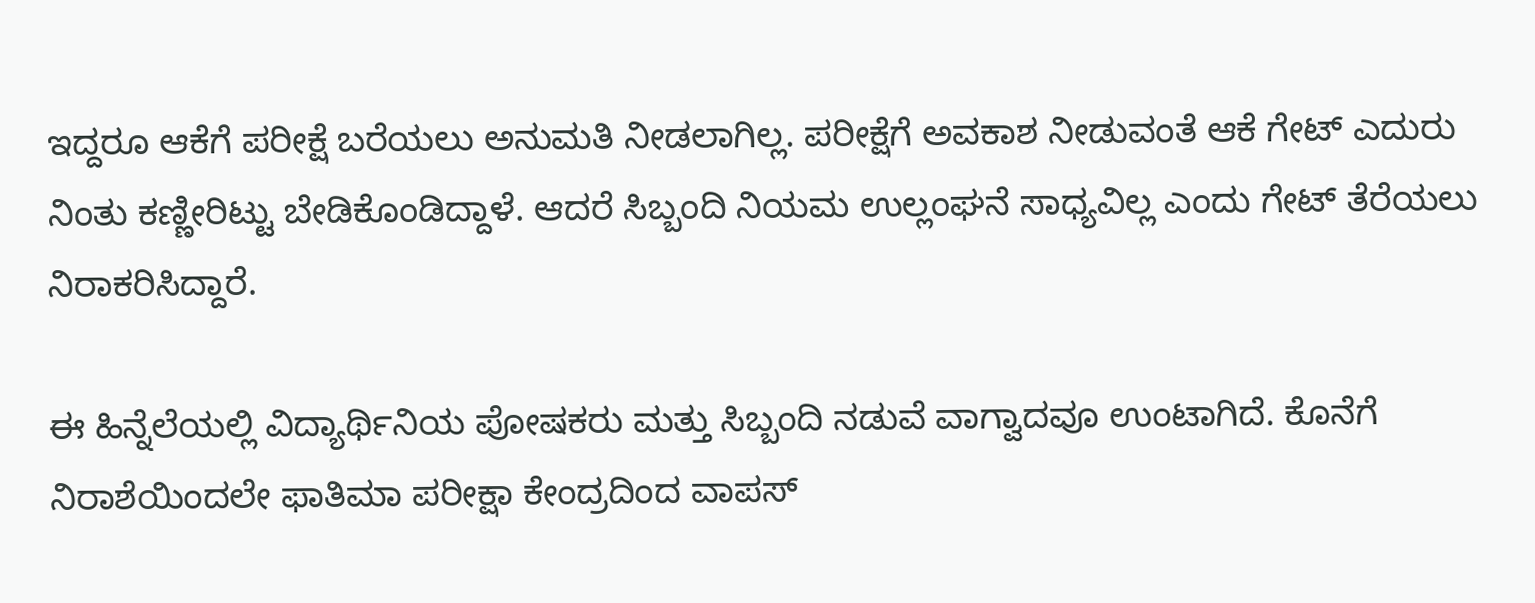ಇದ್ದರೂ ಆಕೆಗೆ ಪರೀಕ್ಷೆ ಬರೆಯಲು ಅನುಮತಿ ನೀಡಲಾಗಿಲ್ಲ. ಪರೀಕ್ಷೆಗೆ ಅವಕಾಶ ನೀಡುವಂತೆ ಆಕೆ ಗೇಟ್ ಎದುರು ನಿಂತು ಕಣ್ಣೀರಿಟ್ಟು ಬೇಡಿಕೊಂಡಿದ್ದಾಳೆ. ಆದರೆ ಸಿಬ್ಬಂದಿ ನಿಯಮ ಉಲ್ಲಂಘನೆ ಸಾಧ್ಯವಿಲ್ಲ ಎಂದು ಗೇಟ್ ತೆರೆಯಲು ನಿರಾಕರಿಸಿದ್ದಾರೆ.

ಈ ಹಿನ್ನೆಲೆಯಲ್ಲಿ ವಿದ್ಯಾರ್ಥಿನಿಯ ಪೋಷಕರು ಮತ್ತು ಸಿಬ್ಬಂದಿ ನಡುವೆ ವಾಗ್ವಾದವೂ ಉಂಟಾಗಿದೆ. ಕೊನೆಗೆ ನಿರಾಶೆಯಿಂದಲೇ ಫಾತಿಮಾ ಪರೀಕ್ಷಾ ಕೇಂದ್ರದಿಂದ ವಾಪಸ್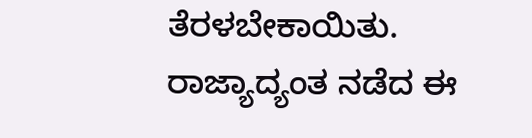ತೆರಳಬೇಕಾಯಿತು. ರಾಜ್ಯಾದ್ಯಂತ ನಡೆದ ಈ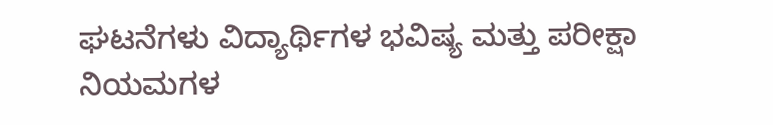ಘಟನೆಗಳು ವಿದ್ಯಾರ್ಥಿಗಳ ಭವಿಷ್ಯ ಮತ್ತು ಪರೀಕ್ಷಾ ನಿಯಮಗಳ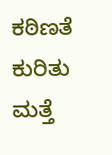ಕಠಿಣತೆ ಕುರಿತು ಮತ್ತೆ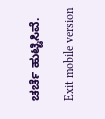ಚರ್ಚೆ ಹುಟ್ಟಿಸಿವೆ.

Exit mobile version